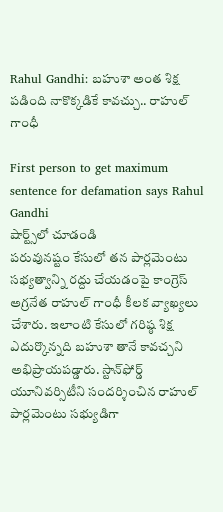Rahul Gandhi: బహుశా అంత శిక్ష పడింది నాకొక్కడికే కావచ్చు.. రాహుల్ గాంధీ

First person to get maximum sentence for defamation says Rahul Gandhi
షార్ట్స్‌లో చూడండి
పరువునష్టం కేసులో తన పార్లమెంటు సభ్యత్వాన్ని రద్దు చేయడంపై కాంగ్రెస్ అగ్రనేత రాహుల్ గాంధీ కీలక వ్యాఖ్యలు చేశారు. ఇలాంటి కేసులో గరిష్ఠ శిక్ష ఎదుర్కొన్నది బహుశా తానే కావచ్చని అభిప్రాయపడ్డారు. స్టాన్‌ఫోర్డ్ యూనివర్సిటీని సందర్శించిన రాహుల్ పార్లమెంటు సభ్యుడిగా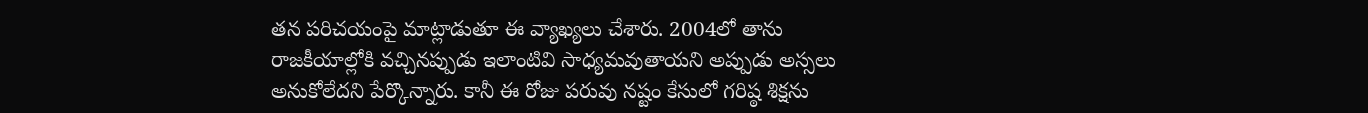తన పరిచయంపై మాట్లాడుతూ ఈ వ్యాఖ్యలు చేశారు. 2004లో తాను రాజకీయాల్లోకి వచ్చినప్పుడు ఇలాంటివి సాధ్యమవుతాయని అప్పుడు అస్సలు అనుకోలేదని పేర్కొన్నారు. కానీ ఈ రోజు పరువు నష్టం కేసులో గరిష్ఠ శిక్షను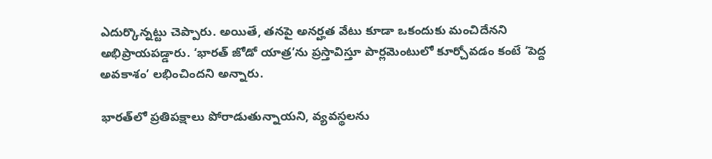ఎదుర్కొన్నట్టు చెప్పారు. అయితే, తనపై అనర్హత వేటు కూడా ఒకందుకు మంచిదేనని అభిప్రాయపడ్డారు. ‘భారత్ జోడో యాత్ర’ను ప్రస్తావిస్తూ పార్లమెంటులో కూర్చోవడం కంటే ‘పెద్ద అవకాశం’ లభించిందని అన్నారు.

భారత్‌లో ప్రతిపక్షాలు పోరాడుతున్నాయని, వ్యవస్థలను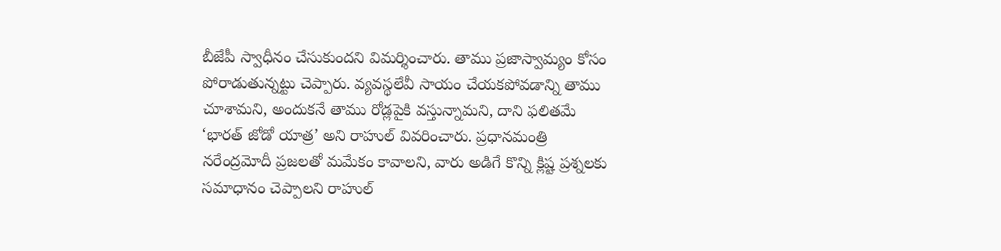బీజేపీ స్వాధీనం చేసుకుందని విమర్శించారు. తాము ప్రజాస్వామ్యం కోసం పోరాడుతున్నట్టు చెప్పారు. వ్యవస్థలేవీ సాయం చేయకపోవడాన్ని తాము చూశామని, అందుకనే తాము రోడ్లపైకి వస్తున్నామని, దాని ఫలితమే ‘భారత్ జోడో యాత్ర’ అని రాహుల్ వివరించారు. ప్రధానమంత్రి నరేంద్రమోదీ ప్రజలతో మమేకం కావాలని, వారు అడిగే కొన్ని క్లిష్ట ప్రశ్నలకు సమాధానం చెప్పాలని రాహుల్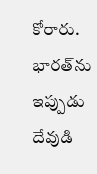కోరారు. భారత్‌ను ఇప్పుడు దేవుడి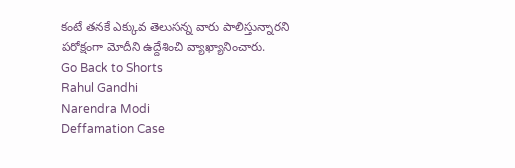కంటే తనకే ఎక్కువ తెలుసన్న వారు పాలిస్తున్నారని పరోక్షంగా మోదీని ఉద్దేశించి వ్యాఖ్యానించారు.
Go Back to Shorts
Rahul Gandhi
Narendra Modi
Deffamation Case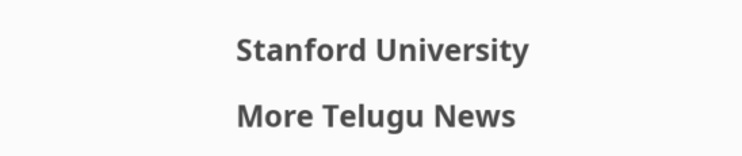Stanford University

More Telugu News